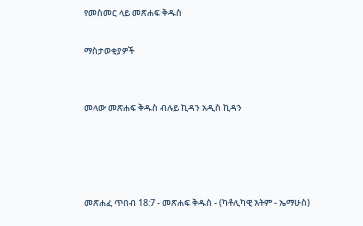የመስመር ላይ መጽሐፍ ቅዱስ

ማስታወቂያዎች


መላው መጽሐፍ ቅዱስ ብሉይ ኪዳን አዲስ ኪዳን




መጽሐፈ ጥበብ 18:7 - መጽሐፍ ቅዱስ - (ካቶሊካዊ እትም - ኤማሁስ)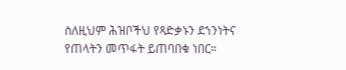ስለዚህም ሕዝቦችህ የጻድቃኑን ደኀንነትና የጠላትን መጥፋት ይጠባበቁ ነበር።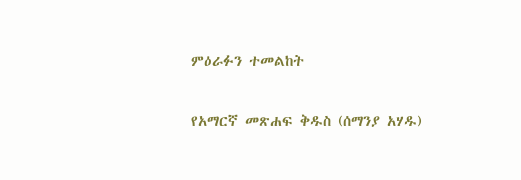ምዕራፉን ተመልከት

የአማርኛ መጽሐፍ ቅዱስ (ሰማንያ አሃዱ)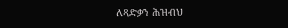ለጻድቃን ሕዝብህ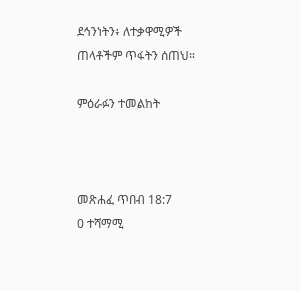ደኅንነትን፥ ለተቃዋሚዎች ጠላቶችም ጥፋትን ሰጠህ።

ምዕራፉን ተመልከት



መጽሐፈ ጥበብ 18:7
0 ተሻማሚ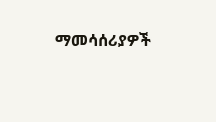ማመሳሰሪያዎች